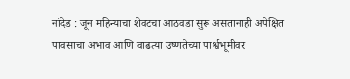नांदेड : जून महिन्याचा शेवटचा आठवडा सुरू असतानाही अपेक्षित पावसाचा अभाव आणि वाढत्या उष्णतेच्या पार्श्वभूमीवर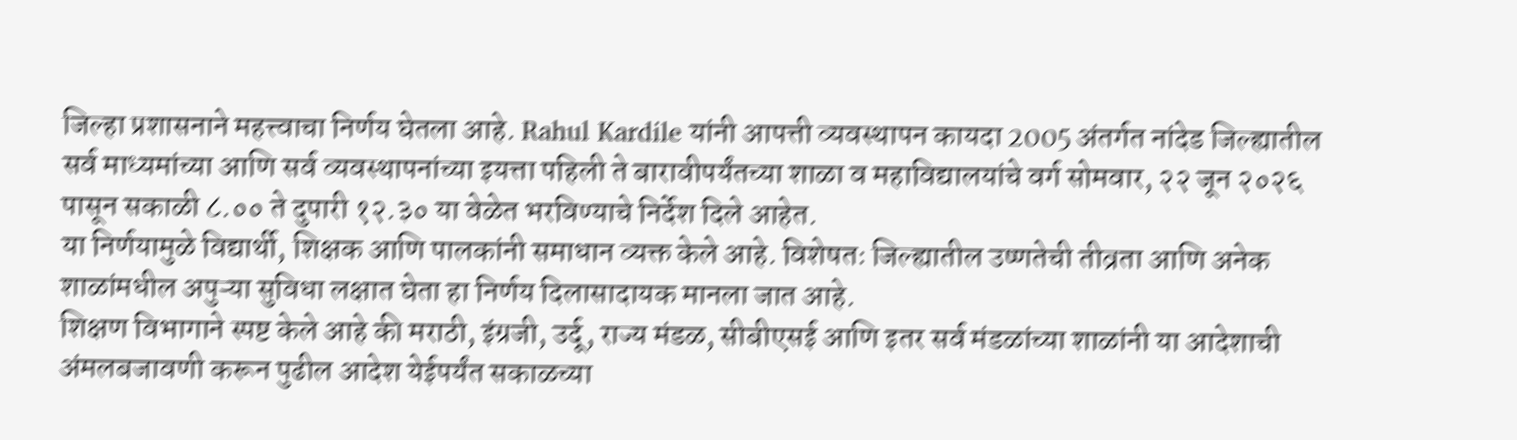जिल्हा प्रशासनाने महत्त्वाचा निर्णय घेतला आहे. Rahul Kardile यांनी आपत्ती व्यवस्थापन कायदा 2005 अंतर्गत नांदेड जिल्ह्यातील सर्व माध्यमांच्या आणि सर्व व्यवस्थापनांच्या इयत्ता पहिली ते बारावीपर्यंतच्या शाळा व महाविद्यालयांचे वर्ग सोमवार, २२ जून २०२६ पासून सकाळी ८.०० ते दुपारी १२.३० या वेळेत भरविण्याचे निर्देश दिले आहेत.
या निर्णयामुळे विद्यार्थी, शिक्षक आणि पालकांनी समाधान व्यक्त केले आहे. विशेषतः जिल्ह्यातील उष्णतेची तीव्रता आणि अनेक शाळांमधील अपुऱ्या सुविधा लक्षात घेता हा निर्णय दिलासादायक मानला जात आहे.
शिक्षण विभागाने स्पष्ट केले आहे की मराठी, इंग्रजी, उर्दू, राज्य मंडळ, सीबीएसई आणि इतर सर्व मंडळांच्या शाळांनी या आदेशाची अंमलबजावणी करून पुढील आदेश येईपर्यंत सकाळच्या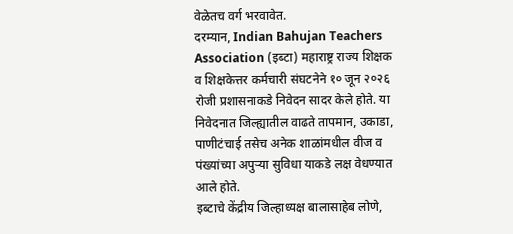वेळेतच वर्ग भरवावेत.
दरम्यान, Indian Bahujan Teachers Association (इब्टा) महाराष्ट्र राज्य शिक्षक व शिक्षकेत्तर कर्मचारी संघटनेने १० जून २०२६ रोजी प्रशासनाकडे निवेदन सादर केले होते. या निवेदनात जिल्ह्यातील वाढते तापमान, उकाडा, पाणीटंचाई तसेच अनेक शाळांमधील वीज व पंख्यांच्या अपुऱ्या सुविधा याकडे लक्ष वेधण्यात आले होते.
इब्टाचे केंद्रीय जिल्हाध्यक्ष बालासाहेब लोणे,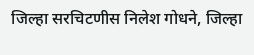जिल्हा सरचिटणीस निलेश गोधने, जिल्हा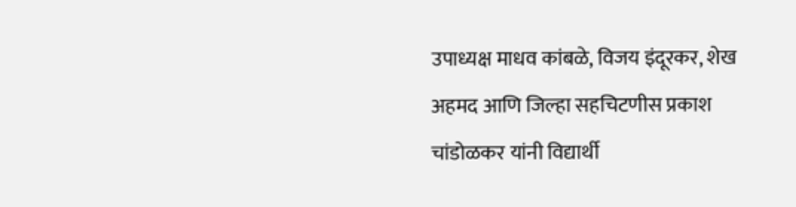उपाध्यक्ष माधव कांबळे, विजय इंदूरकर, शेख अहमद आणि जिल्हा सहचिटणीस प्रकाश चांडोळकर यांनी विद्यार्थी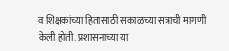व शिक्षकांच्या हितासाठी सकाळच्या सत्राची मागणी केली होती. प्रशासनाच्या या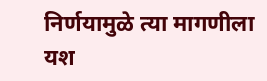निर्णयामुळे त्या मागणीला यश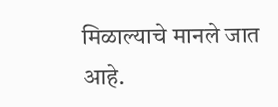मिळाल्याचे मानले जात आहे.